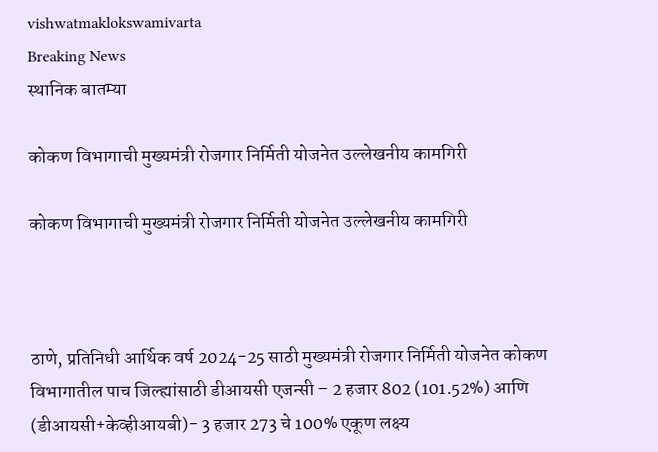vishwatmaklokswamivarta
Breaking News
स्थानिक बातम्या

कोकण विभागाची मुख्यमंत्री रोजगार निर्मिती योजनेत उल्लेखनीय कामगिरी

कोकण विभागाची मुख्यमंत्री रोजगार निर्मिती योजनेत उल्लेखनीय कामगिरी



ठाणे, प्रतिनिधी आर्थिक वर्ष 2024-25 साठी मुख्यमंत्री रोजगार निर्मिती योजनेत कोकण विभागातील पाच जिल्ह्यांसाठी डीआयसी एजन्सी – 2 हजार 802 (101.52%) आणि (डीआयसी+केव्हीआयबी)- 3 हजार 273 चे 100% एकूण लक्ष्य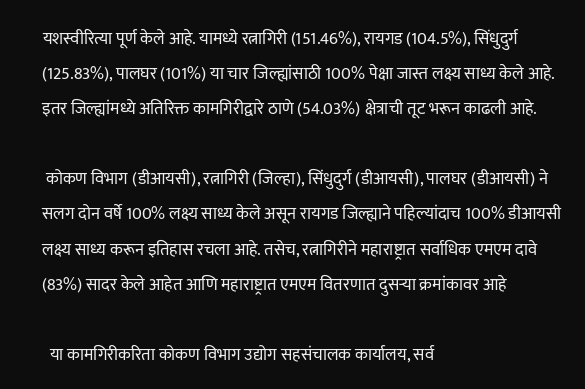यशस्वीरित्या पूर्ण केले आहे. यामध्ये रत्नागिरी (151.46%), रायगड (104.5%), सिंधुदुर्ग (125.83%), पालघर (101%) या चार जिल्ह्यांसाठी 100% पेक्षा जास्त लक्ष्य साध्य केले आहे. इतर जिल्ह्यांमध्ये अतिरिक्त कामगिरीद्वारे ठाणे (54.03%) क्षेत्राची तूट भरून काढली आहे.

 कोकण विभाग (डीआयसी), रत्नागिरी (जिल्हा), सिंधुदुर्ग (डीआयसी), पालघर (डीआयसी) ने सलग दोन वर्षे 100% लक्ष्य साध्य केले असून रायगड जिल्ह्याने पहिल्यांदाच 100% डीआयसी लक्ष्य साध्य करून इतिहास रचला आहे. तसेच, रत्नागिरीने महाराष्ट्रात सर्वाधिक एमएम दावे (83%) सादर केले आहेत आणि महाराष्ट्रात एमएम वितरणात दुसऱ्या क्रमांकावर आहे

  या कामगिरीकरिता कोकण विभाग उद्योग सहसंचालक कार्यालय, सर्व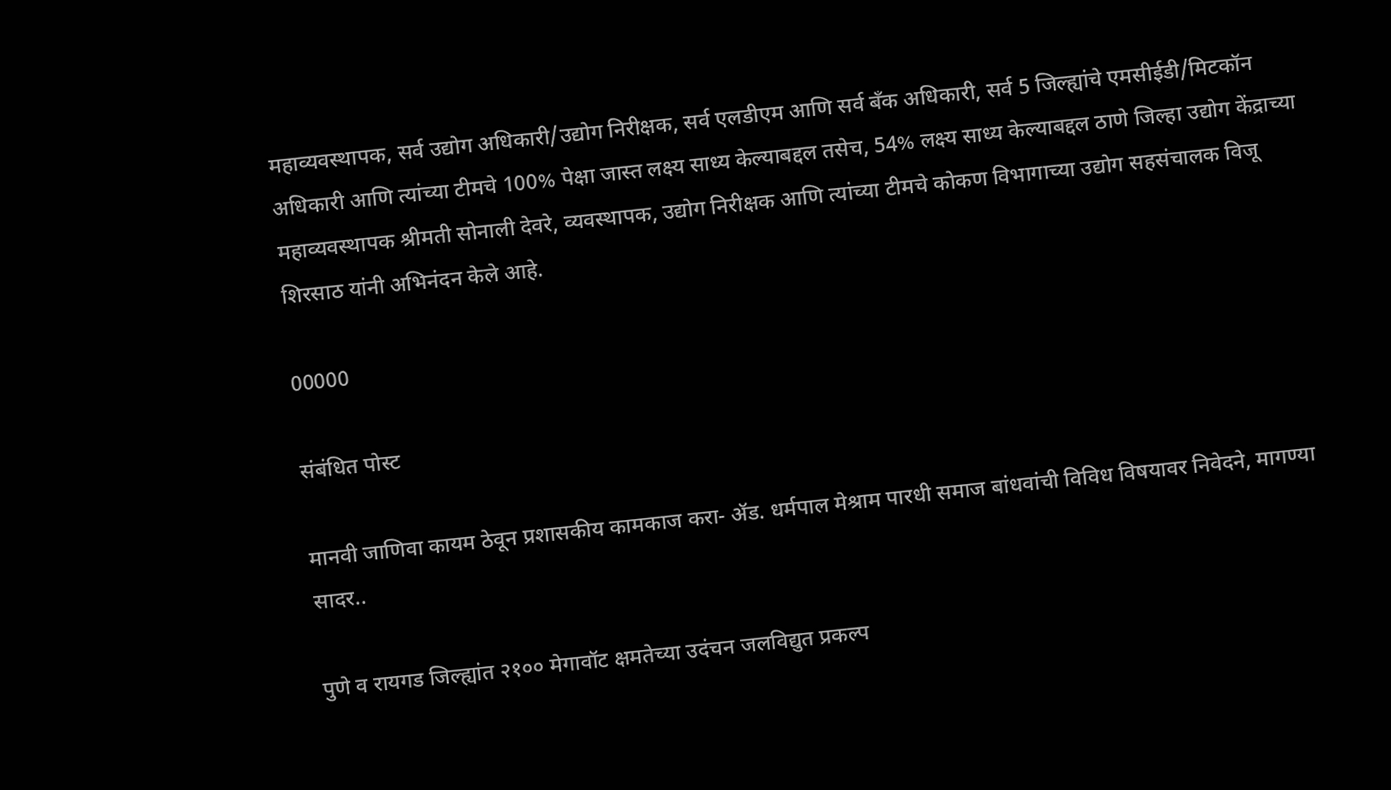महाव्यवस्थापक, सर्व उद्योग अधिकारी/उद्योग निरीक्षक, सर्व एलडीएम आणि सर्व बँक अधिकारी, सर्व 5 जिल्ह्यांचे एमसीईडी/मिटकॉन अधिकारी आणि त्यांच्या टीमचे 100% पेक्षा जास्त लक्ष्य साध्य केल्याबद्दल तसेच, 54% लक्ष्य साध्य केल्याबद्दल ठाणे जिल्हा उद्योग केंद्राच्या महाव्यवस्थापक श्रीमती सोनाली देवरे, व्यवस्थापक, उद्योग निरीक्षक आणि त्यांच्या टीमचे कोकण विभागाच्या उद्योग सहसंचालक विजू शिरसाठ यांनी अभिनंदन केले आहे.

00000

संबंधित पोस्ट

मानवी जाणिवा कायम ठेवून प्रशासकीय कामकाज करा- ॲड. धर्मपाल मेश्राम पारधी समाज बांधवांची विविध विषयावर निवेदने, मागण्या सादर..

पुणे व रायगड जिल्ह्यांत २१०० मेगावॉट क्षमतेच्या उदंचन जलविद्युत प्रकल्प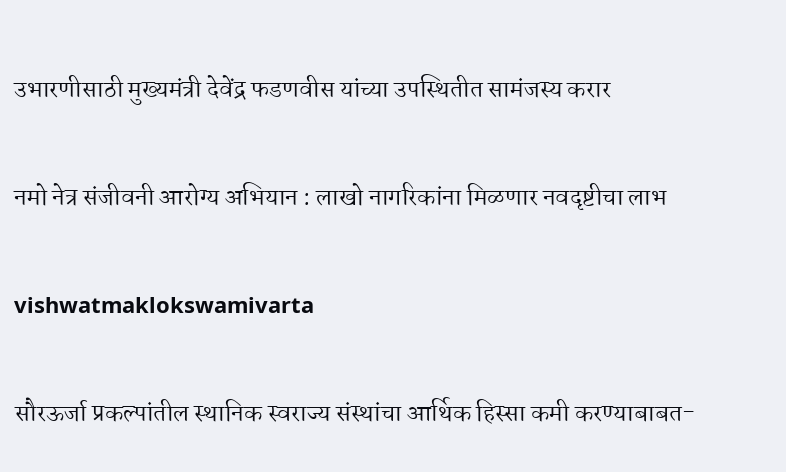उभारणीसाठी मुख्यमंत्री देवेंद्र फडणवीस यांच्या उपस्थितीत सामंजस्य करार

नमो नेत्र संजीवनी आरोग्य अभियान : लाखो नागरिकांना मिळणार नवदृष्टीचा लाभ

vishwatmaklokswamivarta

सौरऊर्जा प्रकल्पांतील स्थानिक स्वराज्य संस्थांचा आर्थिक हिस्सा कमी करण्याबाबत-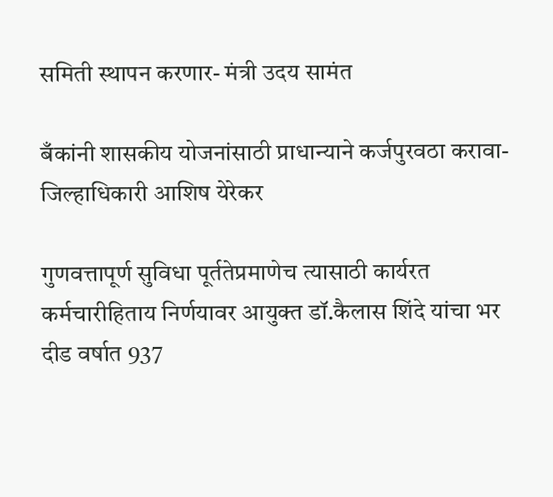समिती स्थापन करणार- मंत्री उदय सामंत

बँकांनी शासकीय योजनांसाठी प्राधान्याने कर्जपुरवठा करावा-जिल्हाधिकारी आशिष येरेकर

गुणवत्तापूर्ण सुविधा पूर्ततेप्रमाणेच त्यासाठी कार्यरत कर्मचारीहिताय निर्णयावर आयुक्त डॉ.कैलास शिंदे यांचा भर दीड वर्षात 937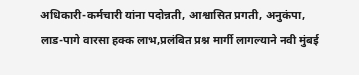अधिकारी-कर्मचारी यांना पदोन्नती, आश्वासित प्रगती, अनुकंपा, लाड-पागे वारसा हक्क लाभ,प्रलंबित प्रश्न मार्गी लागल्याने नवी मुंबई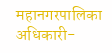महानगरपालिका अधिकारी-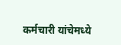कर्मचारी यांचेमध्ये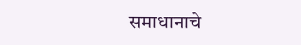समाधानाचे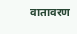वातावरण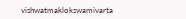vishwatmaklokswamivarta